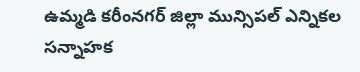ఉమ్మడి కరీంనగర్ జిల్లా మున్సిపల్ ఎన్నికల సన్నాహక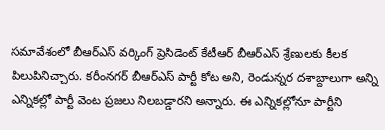సమావేశంలో బీఆర్ఎస్ వర్కింగ్ ప్రెసిడెంట్ కేటీఆర్ బీఆర్ఎస్ శ్రేణులకు కీలక పిలుపినిచ్చారు. కరీంనగర్ బీఆర్ఎస్ పార్టీ కోట అని, రెండున్నర దశాబ్దాలుగా అన్ని ఎన్నికల్లో పార్టీ వెంట ప్రజలు నిలబడ్డారని అన్నారు. ఈ ఎన్నికల్లోనూ పార్టీని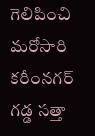గెలిపించి మరోసారి కరీంనగర్ గడ్డ సత్తా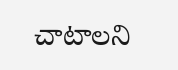చాటాలని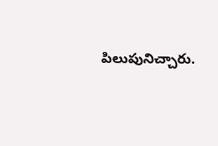పిలుపునిచ్చారు.